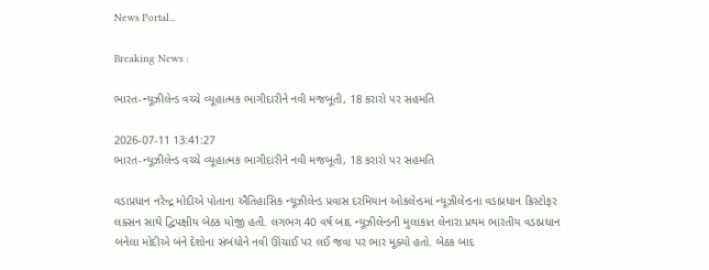News Portal...

Breaking News :

ભારત-ન્યૂઝીલેન્ડ વચ્ચે વ્યૂહાત્મક ભાગીદારીને નવી મજબૂતી, 18 કરારો પર સહમતિ

2026-07-11 13:41:27
ભારત-ન્યૂઝીલેન્ડ વચ્ચે વ્યૂહાત્મક ભાગીદારીને નવી મજબૂતી, 18 કરારો પર સહમતિ

વડાપ્રધાન નરેન્દ્ર મોદીએ પોતાના ઐતિહાસિક ન્યૂઝીલેન્ડ પ્રવાસ દરમિયાન ઓકલેન્ડમાં ન્યૂઝીલેન્ડના વડાપ્રધાન ક્રિસ્ટોફર લક્સન સાથે દ્વિપક્ષીય બેઠક યોજી હતી. લગભગ 40 વર્ષ બાદ ન્યૂઝીલેન્ડની મુલાકાત લેનારા પ્રથમ ભારતીય વડાપ્રધાન બનેલા મોદીએ બંને દેશોના સંબંધોને નવી ઊંચાઈ પર લઈ જવા પર ભાર મૂક્યો હતો. બેઠક બાદ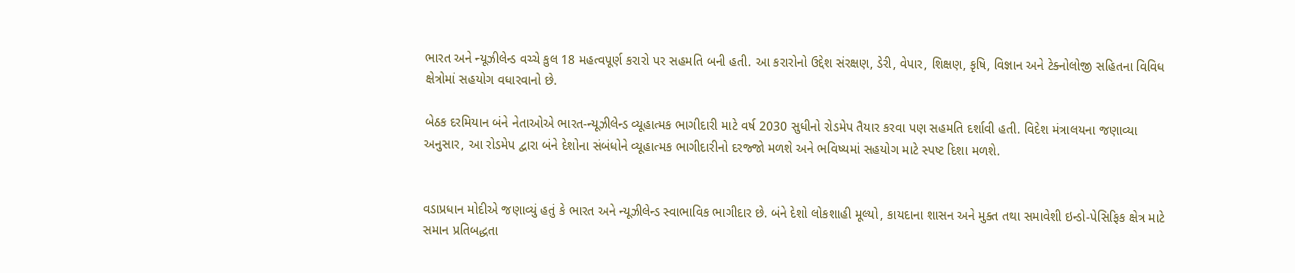ભારત અને ન્યૂઝીલેન્ડ વચ્ચે કુલ 18 મહત્વપૂર્ણ કરારો પર સહમતિ બની હતી. આ કરારોનો ઉદ્દેશ સંરક્ષણ, ડેરી, વેપાર, શિક્ષણ, કૃષિ, વિજ્ઞાન અને ટેક્નોલોજી સહિતના વિવિધ ક્ષેત્રોમાં સહયોગ વધારવાનો છે.

બેઠક દરમિયાન બંને નેતાઓએ ભારત-ન્યૂઝીલેન્ડ વ્યૂહાત્મક ભાગીદારી માટે વર્ષ 2030 સુધીનો રોડમેપ તૈયાર કરવા પણ સહમતિ દર્શાવી હતી. વિદેશ મંત્રાલયના જણાવ્યા અનુસાર, આ રોડમેપ દ્વારા બંને દેશોના સંબંધોને વ્યૂહાત્મક ભાગીદારીનો દરજ્જો મળશે અને ભવિષ્યમાં સહયોગ માટે સ્પષ્ટ દિશા મળશે.


વડાપ્રધાન મોદીએ જણાવ્યું હતું કે ભારત અને ન્યૂઝીલેન્ડ સ્વાભાવિક ભાગીદાર છે. બંને દેશો લોકશાહી મૂલ્યો, કાયદાના શાસન અને મુક્ત તથા સમાવેશી ઇન્ડો-પેસિફિક ક્ષેત્ર માટે સમાન પ્રતિબદ્ધતા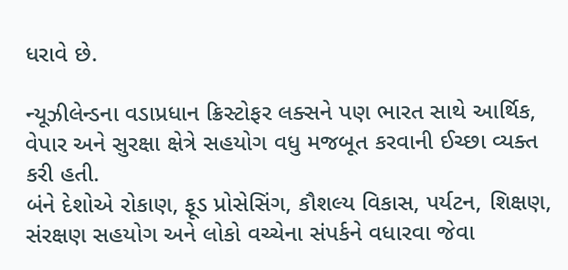ધરાવે છે.

ન્યૂઝીલેન્ડના વડાપ્રધાન ક્રિસ્ટોફર લક્સને પણ ભારત સાથે આર્થિક, વેપાર અને સુરક્ષા ક્ષેત્રે સહયોગ વધુ મજબૂત કરવાની ઈચ્છા વ્યક્ત કરી હતી.
બંને દેશોએ રોકાણ, ફૂડ પ્રોસેસિંગ, કૌશલ્ય વિકાસ, પર્યટન, શિક્ષણ, સંરક્ષણ સહયોગ અને લોકો વચ્ચેના સંપર્કને વધારવા જેવા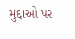મુદ્દાઓ પર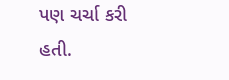પણ ચર્ચા કરી હતી.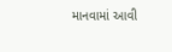માનવામાં આવી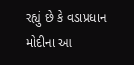રહ્યું છે કે વડાપ્રધાન મોદીના આ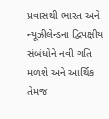પ્રવાસથી ભારત અને ન્યૂઝીલેન્ડના દ્વિપક્ષીય સંબંધોને નવી ગતિ મળશે અને આર્થિક તેમજ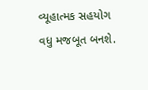વ્યૂહાત્મક સહયોગ વધુ મજબૂત બનશે.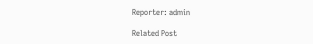Reporter: admin

Related Post